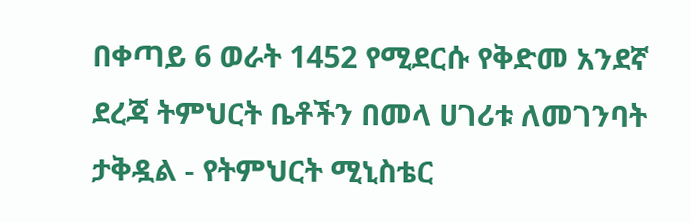በቀጣይ 6 ወራት 1452 የሚደርሱ የቅድመ አንደኛ ደረጃ ትምህርት ቤቶችን በመላ ሀገሪቱ ለመገንባት ታቅዷል - የትምህርት ሚኒስቴር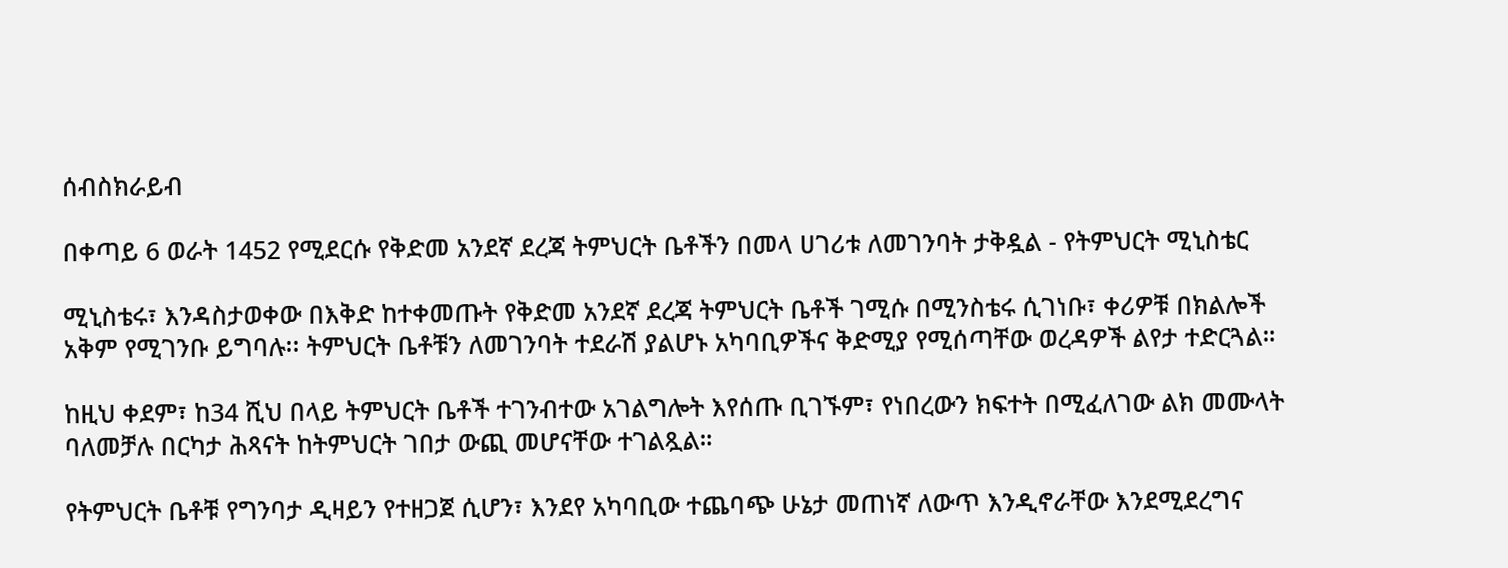ሰብስክራይብ

በቀጣይ 6 ወራት 1452 የሚደርሱ የቅድመ አንደኛ ደረጃ ትምህርት ቤቶችን በመላ ሀገሪቱ ለመገንባት ታቅዷል - የትምህርት ሚኒስቴር

ሚኒስቴሩ፣ እንዳስታወቀው በእቅድ ከተቀመጡት የቅድመ አንደኛ ደረጃ ትምህርት ቤቶች ገሚሱ በሚንስቴሩ ሲገነቡ፣ ቀሪዎቹ በክልሎች አቅም የሚገንቡ ይግባሉ፡፡ ትምህርት ቤቶቹን ለመገንባት ተደራሽ ያልሆኑ አካባቢዎችና ቅድሚያ የሚሰጣቸው ወረዳዎች ልየታ ተድርጓል።

ከዚህ ቀደም፣ ከ34 ሺህ በላይ ትምህርት ቤቶች ተገንብተው አገልግሎት እየሰጡ ቢገኙም፣ የነበረውን ክፍተት በሚፈለገው ልክ መሙላት ባለመቻሉ በርካታ ሕጻናት ከትምህርት ገበታ ውጪ መሆናቸው ተገልጿል።

የትምህርት ቤቶቹ የግንባታ ዲዛይን የተዘጋጀ ሲሆን፣ እንደየ አካባቢው ተጨባጭ ሁኔታ መጠነኛ ለውጥ እንዲኖራቸው እንደሚደረግና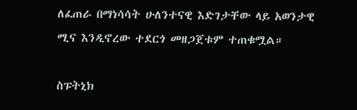ለፈጠራ በማነሳሳት ሁለንተናዊ እድገታቸው ላይ አወንታዊ ሚና እንዲኖረው ተደርጎ መዘጋጀቱም ተጠቁሟል።

ስፑትኒክ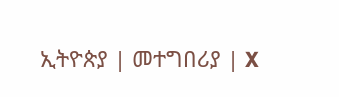ኢትዮጵያ | መተግበሪያ | X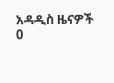አዳዲስ ዜናዎች
0